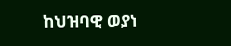ከህዝባዊ ወያነ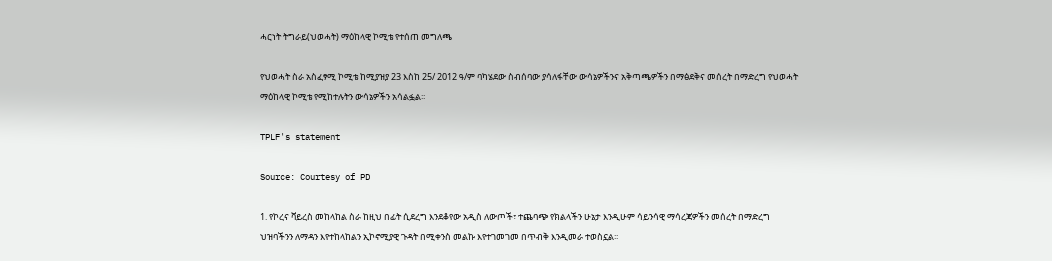ሓርነት ትግራይ(ህወሓት) ማዕከላዊ ኮሚቴ የተሰጠ መግለጫ

የህወሓት ስራ አስፈፃሚ ኮሚቴ ከሚያዝያ 23 እስከ 25/ 2012 ዓ/ም ባካሄደው ስብሰባው ያሳለፋቸው ውሳኔዎችንና አቅጣጫዎችን በማፅደቅና መሰረት በማድረግ የህወሓት ማዕከላዊ ኮሚቴ የሚከተሉትን ውሳኔዎችን አሳልፏል፡፡

TPLF's statement

Source: Courtesy of PD

1. የኮረና ቫይረስ መከላከል ስራ ከዚህ በፊት ሲደረግ እንደቆየው አዲስ ለውጦች፣ ተጨባጭ የክልላችን ሁኔታ እንዲሁም ሳይንሳዊ ማሳረጃዎችን መሰረት በማድረግ ህዝባችንን ለማዳን እየተከላከልን ኢኮኖሚያዊ ጉዳት በሚቀንስ መልኩ እየተገመገመ በጥብቅ እንዲመራ ተወስኗል፡፡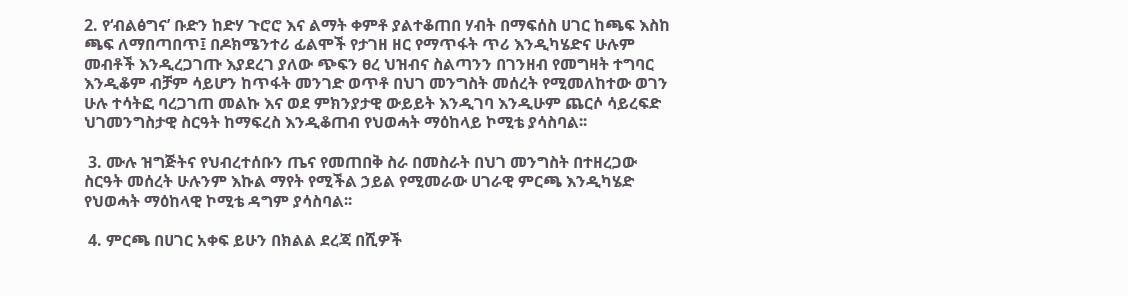2. የ‘ብልፅግና’ ቡድን ከድሃ ጉሮሮ እና ልማት ቀምቶ ያልተቆጠበ ሃብት በማፍሰስ ሀገር ከጫፍ እስከ ጫፍ ለማበጣበጥ፤ በዶክሜንተሪ ፊልሞች የታገዘ ዘር የማጥፋት ጥሪ እንዲካሄድና ሁሉም መብቶች እንዲረጋገጡ እያደረገ ያለው ጭፍን ፀረ ህዝብና ስልጣንን በገንዘብ የመግዛት ተግባር እንዲቆም ብቻም ሳይሆን ከጥፋት መንገድ ወጥቶ በህገ መንግስት መሰረት የሚመለከተው ወገን ሁሉ ተሳትፎ ባረጋገጠ መልኩ እና ወደ ምክንያታዊ ውይይት እንዲገባ እንዲሁም ጨርሶ ሳይረፍድ ህገመንግስታዊ ስርዓት ከማፍረስ እንዲቆጠብ የህወሓት ማዕከላይ ኮሚቴ ያሳስባል፡፡

 3. ሙሉ ዝግጅትና የህብረተሰቡን ጤና የመጠበቅ ስራ በመስራት በህገ መንግስት በተዘረጋው ስርዓት መሰረት ሁሉንም እኩል ማየት የሚችል ኃይል የሚመራው ሀገራዊ ምርጫ እንዲካሄድ የህወሓት ማዕከላዊ ኮሚቴ ዳግም ያሳስባል፡፡

 4. ምርጫ በሀገር አቀፍ ይሁን በክልል ደረጃ በሺዎች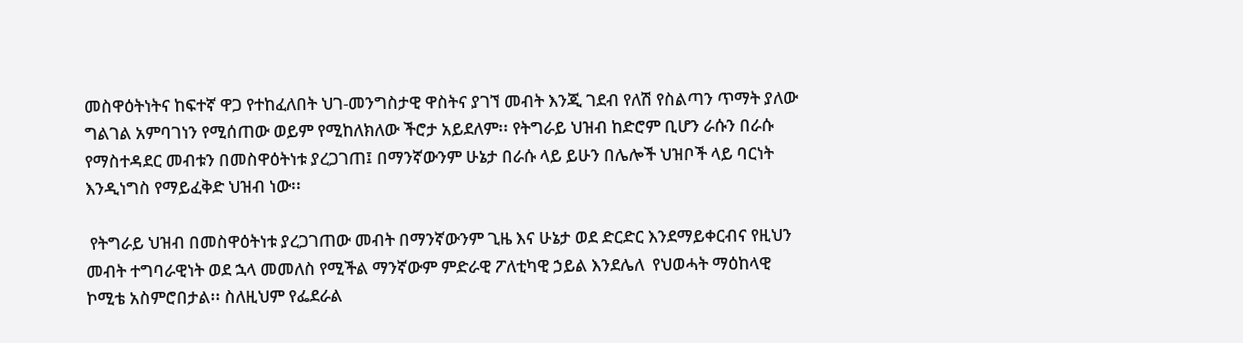መስዋዕትነትና ከፍተኛ ዋጋ የተከፈለበት ህገ-መንግስታዊ ዋስትና ያገኘ መብት እንጂ ገደብ የለሽ የስልጣን ጥማት ያለው ግልገል አምባገነን የሚሰጠው ወይም የሚከለክለው ችሮታ አይደለም፡፡ የትግራይ ህዝብ ከድሮም ቢሆን ራሱን በራሱ የማስተዳደር መብቱን በመስዋዕትነቱ ያረጋገጠ፤ በማንኛውንም ሁኔታ በራሱ ላይ ይሁን በሌሎች ህዝቦች ላይ ባርነት እንዲነግስ የማይፈቅድ ህዝብ ነው፡፡

 የትግራይ ህዝብ በመስዋዕትነቱ ያረጋገጠው መብት በማንኛውንም ጊዜ እና ሁኔታ ወደ ድርድር እንደማይቀርብና የዚህን መብት ተግባራዊነት ወደ ኋላ መመለስ የሚችል ማንኛውም ምድራዊ ፖለቲካዊ ኃይል እንደሌለ  የህወሓት ማዕከላዊ ኮሚቴ አስምሮበታል፡፡ ስለዚህም የፌደራል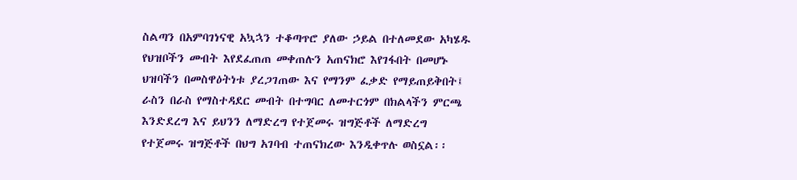ስልጣን በአምባገነናዊ አኳኋን ተቆጣጥሮ ያለው ኃይል በተለመደው አካሄዱ የህዝቦችን መብት እየደፈጠጠ መቀጠሉን አጠናክሮ እየገፋበት በመሆኑ ህዝባችን በመስዋዕትነቱ ያረጋገጠው እና የማንም ፈቃድ የማይጠይቅበት፤ ራስን በራስ የማስተዳደር መብት በተግባር ለመተርጎም በክልላችን ምርጫ እንድደረግ እና ይህንን ለማድረግ የተጀመሩ ዝግጅቶች ለማድረግ የተጀመሩ ዝግጅቶች በህግ አገባብ ተጠናክረው እንዲቀጥሉ ወስኗል፡፡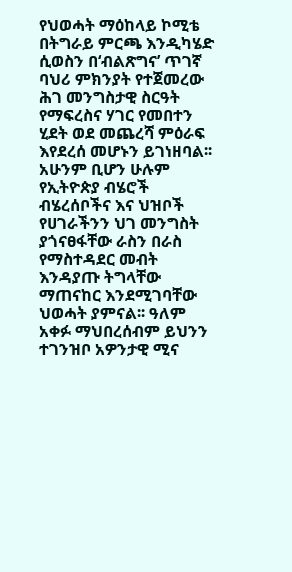የህወሓት ማዕከላይ ኮሚቴ በትግራይ ምርጫ እንዲካሄድ ሲወስን በ‘ብልጽግና’ ጥገኛ ባህሪ ምክንያት የተጀመረው ሕገ መንግስታዊ ስርዓት የማፍረስና ሃገር የመበተን ሂደት ወደ መጨረሻ ምዕራፍ እየደረሰ መሆኑን ይገነዘባል፡፡ አሁንም ቢሆን ሁሉም የኢትዮጵያ ብሄሮች ብሄረሰቦችና እና ህዝቦች የሀገራችንን ህገ መንግስት ያጎናፀፋቸው ራስን በራስ የማስተዳደር መብት እንዳያጡ ትግላቸው ማጠናከር እንደሚገባቸው ህወሓት ያምናል፡፡ ዓለም አቀፉ ማህበረሰብም ይህንን ተገንዝቦ አዎንታዊ ሚና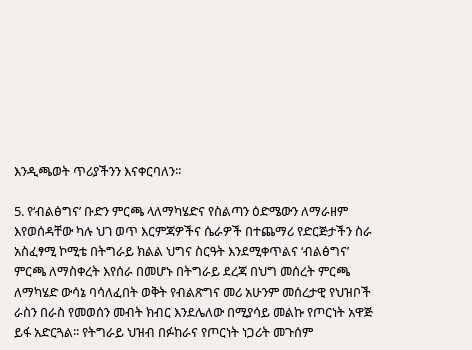እንዲጫወት ጥሪያችንን እናቀርባለን፡፡

5. የ‘ብልፅግና’ ቡድን ምርጫ ላለማካሄድና የስልጣን ዕድሜውን ለማራዘም እየወሰዳቸው ካሉ ህገ ወጥ እርምጃዎችና ሴራዎች በተጨማሪ የድርጅታችን ስራ አስፈፃሚ ኮሚቴ በትግራይ ክልል ህግና ስርዓት እንደሚቀጥልና ‘ብልፅግና’ ምርጫ ለማስቀረት እየሰራ በመሆኑ በትግራይ ደረጃ በህግ መሰረት ምርጫ ለማካሄድ ውሳኔ ባሳለፈበት ወቅት የብልጽግና መሪ አሁንም መሰረታዊ የህዝቦች ራስን በራስ የመወሰን መብት ክብር እንደሌለው በሚያሳይ መልኩ የጦርነት አዋጅ ይፋ አድርጓል፡፡ የትግራይ ህዝብ በፉከራና የጦርነት ነጋሪት መጉሰም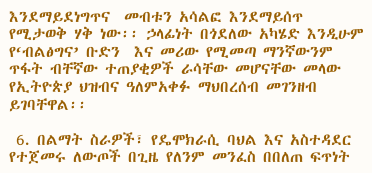እንደማይደነግጥና  መብቱን አሳልፎ እንደማይሰጥ የሚታወቅ ሃቅ ነው፡፡ ኃላፊነት በጎደለው አካሄድ እንዲሁም የ‘ብልፅግና’ ቡድን  እና መሪው የሚመጣ ማንኛውንም ጥፋት ብቸኛው ተጠያቂዎች ራሳቸው መሆናቸው መላው የኢትዮጵያ ህዝብና ዓለምአቀፉ ማህበረሰብ መገንዘብ ይገባቸዋል፡፡

 6. በልማት ስራዎች፣ የዴሞክራሲ ባህል እና አስተዳደር የተጀመሩ ለውጦች በጊዜ የለንም መንፈስ በበለጠ ፍጥነት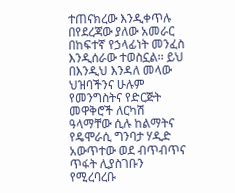ተጠናክረው እንዲቀጥሉ በየደረጃው ያለው አመራር በከፍተኛ የኃላፊነት መንፈስ እንዲሰራው ተወስኗል፡፡ ይህ በእንዲህ እንዳለ መላው ህዝባችንና ሁሉም የመንግስትና የድርጅት መዋቅሮች ለርካሽ ዓላማቸው ሲሉ ከልማትና የዴሞራሲ ግንባታ ሃዲድ አውጥተው ወደ ብጥብጥና ጥፋት ሊያስገቡን የሚረባረቡ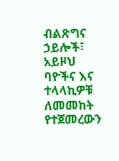ብልጽግና ኃይሎች፣ አይዞህ ባዮችና እና ተላላኪዎቹ ለመመከት የተጀመረውን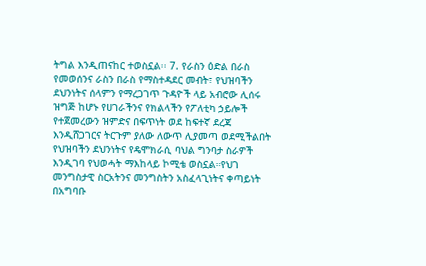ትግል እንዲጠናከር ተወስኗል፡፡ 7. የራስን ዕድል በራስ የመወሰንና ራስን በራስ የማስተዳደር መብት፣ የህዝባችን ደህንነትና ሰላምን የማረጋገጥ ጉዳዮች ላይ አብሮው ሊሰሩ ዝግጅ ከሆኑ የሀገራችንና የክልላችን የፖለቲካ ኃይሎች የተጀመረውን ዝምድና በፍጥነት ወደ ከፍተኛ ደረጃ እንዲሸጋገርና ትርጉም ያለው ለውጥ ሊያመጣ ወደሚችልበት የህዝባችን ደህንነትና የዴሞክራሲ ባህል ግንባታ ስራዎች እንዲገባ የህወሓት ማእከላይ ኮሚቴ ወስኗል።የህገ መንግስታዊ ስርአትንና መንግስትን አስፈላጊነትና ቀጣይነት በአግባቡ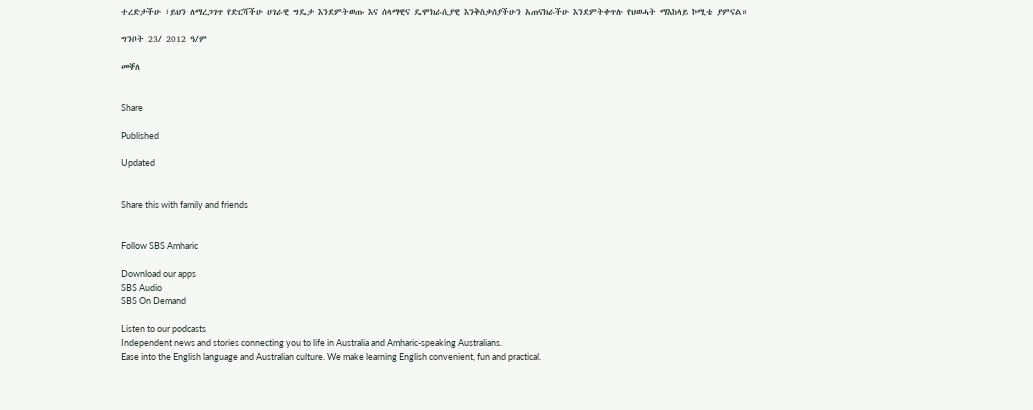ተረድታችሁ ፣ይህን ለማረጋገጥ የድርሻችሁ ሀገራዊ ግዴታ እንደምትወጡ እና ሰላማዊና ዴሞክራሲያዊ እንቅስቃሰያችሁን አጠናክራችሁ እንደምትቀጥሉ የህወሓት ማእከላይ ኮሚቴ ያምናል።

ግንቦት 23/ 2012 ዓ/ም

መቐለ


Share

Published

Updated


Share this with family and friends


Follow SBS Amharic

Download our apps
SBS Audio
SBS On Demand

Listen to our podcasts
Independent news and stories connecting you to life in Australia and Amharic-speaking Australians.
Ease into the English language and Australian culture. We make learning English convenient, fun and practical.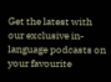Get the latest with our exclusive in-language podcasts on your favourite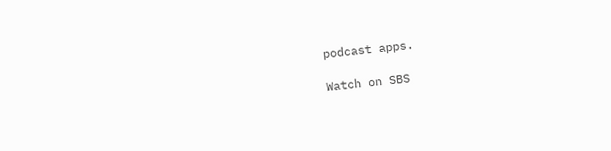podcast apps.

Watch on SBS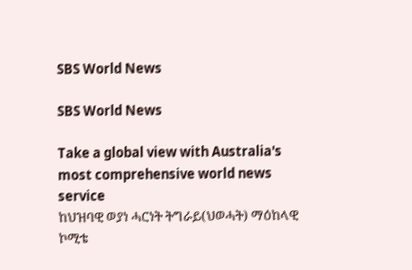SBS World News

SBS World News

Take a global view with Australia's most comprehensive world news service
ከህዝባዊ ወያነ ሓርነት ትግራይ(ህወሓት) ማዕከላዊ ኮሚቴ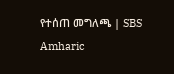የተሰጠ መግለጫ | SBS Amharic